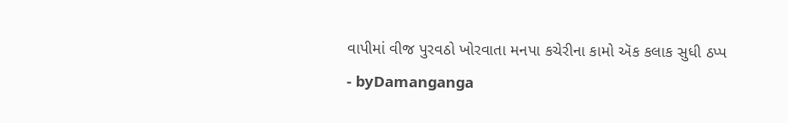વાપીમાં વીજ પુરવઠો ખોરવાતા મનપા કચેરીના કામો ઍક કલાક સુધી ઠપ્પ
- byDamanganga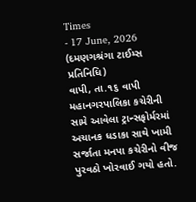Times
- 17 June, 2026
(દમણગશ્રંગા ટાઈમ્સ પ્રતિનિધિ)
વાપી, તા.૧૬ વાપી મહાનગરપાલિકા કચેરીની સામે આવેલા ટ્રાન્સફોર્મરમાં અચાનક ધડાકા સાથે ખામી સર્જાતા મનપા કચેરીનો વીજ પુરવઠો ખોરવાઈ ગયો હતો.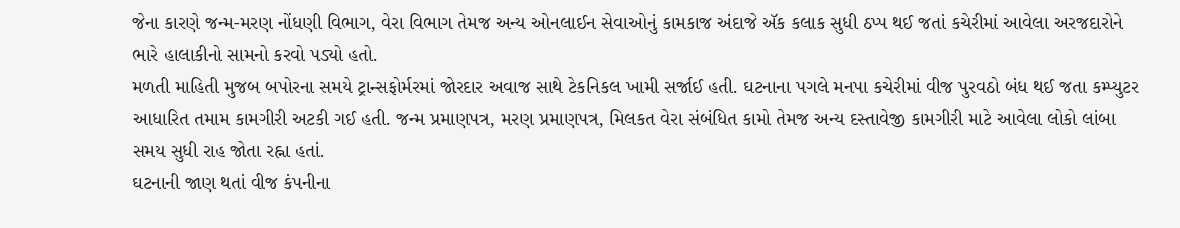જેના કારણે જન્મ-મરણ નોંધણી વિભાગ, વેરા વિભાગ તેમજ અન્ય ઓનલાઈન સેવાઓનું કામકાજ અંદાજે ઍક કલાક સુધી ઠપ્પ થઈ જતાં કચેરીમાં આવેલા અરજદારોને ભારે હાલાકીનો સામનો કરવો પડ્યો હતો.
મળતી માહિતી મુજબ બપોરના સમયે ટ્રાન્સફોર્મરમાં જોરદાર અવાજ સાથે ટેકનિકલ ખામી સર્જાઈ હતી. ઘટનાના પગલે મનપા કચેરીમાં વીજ પુરવઠો બંધ થઈ જતા કમ્પ્યુટર આધારિત તમામ કામગીરી અટકી ગઈ હતી. જન્મ પ્રમાણપત્ર, મરણ પ્રમાણપત્ર, મિલકત વેરા સંબંધિત કામો તેમજ અન્ય દસ્તાવેજી કામગીરી માટે આવેલા લોકો લાંબા સમય સુધી રાહ જોતા રહ્ના હતાં.
ઘટનાની જાણ થતાં વીજ કંપનીના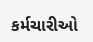કર્મચારીઓ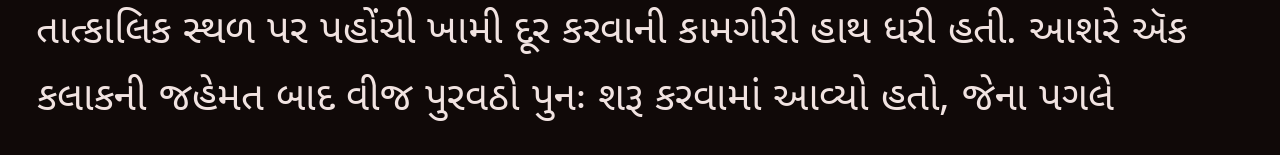તાત્કાલિક સ્થળ પર પહોંચી ખામી દૂર કરવાની કામગીરી હાથ ધરી હતી. આશરે ઍક કલાકની જહેમત બાદ વીજ પુરવઠો પુનઃ શરૂ કરવામાં આવ્યો હતો, જેના પગલે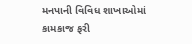મનપાની વિવિધ શાખાઓમાં કામકાજ ફરી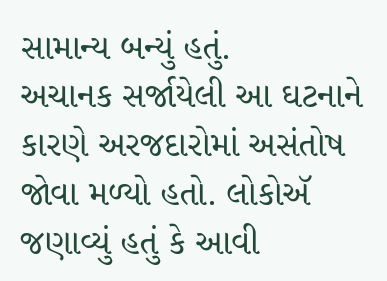સામાન્ય બન્યું હતું.
અચાનક સર્જાયેલી આ ઘટનાને કારણે અરજદારોમાં અસંતોષ જોવા મળ્યો હતો. લોકોઍ જણાવ્યું હતું કે આવી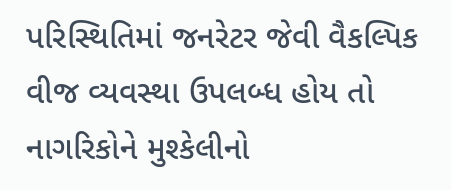પરિસ્થિતિમાં જનરેટર જેવી વૈકલ્પિક વીજ વ્યવસ્થા ઉપલબ્ધ હોય તો નાગરિકોને મુશ્કેલીનો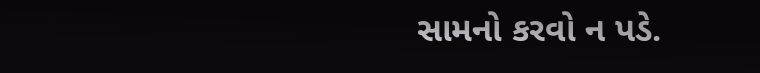સામનો કરવો ન પડે.